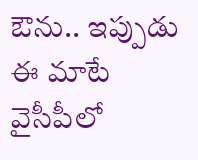ఔను.. ఇప్పుడు ఈ మాటే వైసీపీలో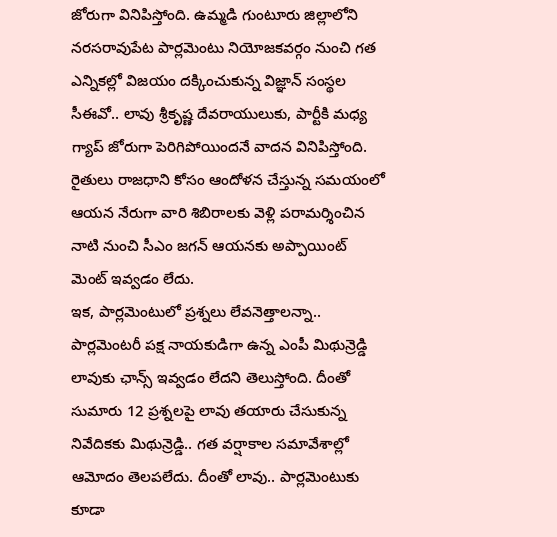జోరుగా వినిపిస్తోంది. ఉమ్మడి గుంటూరు జిల్లాలోని నరసరావుపేట పార్లమెంటు నియోజకవర్గం నుంచి గత ఎన్నికల్లో విజయం దక్కించుకున్న విజ్ఞాన్ సంస్థల సీఈవో.. లావు శ్రీకృష్ణ దేవరాయులుకు, పార్టీకి మధ్య గ్యాప్ జోరుగా పెరిగిపోయిందనే వాదన వినిపిస్తోంది. రైతులు రాజధాని కోసం ఆందోళన చేస్తున్న సమయంలో ఆయన నేరుగా వారి శిబిరాలకు వెళ్లి పరామర్శించిన నాటి నుంచి సీఎం జగన్ ఆయనకు అప్పాయింట్ మెంట్ ఇవ్వడం లేదు.
ఇక, పార్లమెంటులో ప్రశ్నలు లేవనెత్తాలన్నా.. పార్లమెంటరీ పక్ష నాయకుడిగా ఉన్న ఎంపీ మిథున్రెడ్డి లావుకు ఛాన్స్ ఇవ్వడం లేదని తెలుస్తోంది. దీంతో సుమారు 12 ప్రశ్నలపై లావు తయారు చేసుకున్న నివేదికకు మిథున్రెడ్డి.. గత వర్షాకాల సమావేశాల్లో ఆమోదం తెలపలేదు. దీంతో లావు.. పార్లమెంటుకు కూడా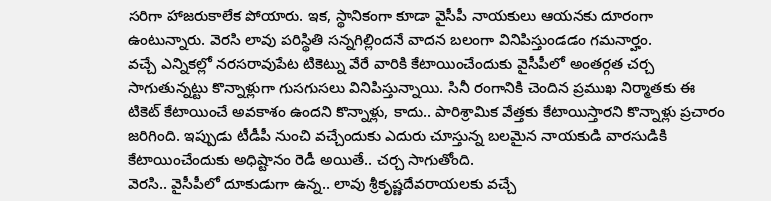సరిగా హాజరుకాలేక పోయారు. ఇక, స్థానికంగా కూడా వైసీపీ నాయకులు ఆయనకు దూరంగా ఉంటున్నారు. వెరసి లావు పరిస్థితి సన్నగిల్లిందనే వాదన బలంగా వినిపిస్తుండడం గమనార్హం.
వచ్చే ఎన్నికల్లో నరసరావుపేట టికెట్ను వేరే వారికి కేటాయించేందుకు వైసీపీలో అంతర్గత చర్చ సాగుతున్నట్టు కొన్నాళ్లుగా గుసగుసలు వినిపిస్తున్నాయి. సినీ రంగానికి చెందిన ప్రముఖ నిర్మాతకు ఈ టికెట్ కేటాయించే అవకాశం ఉందని కొన్నాళ్లు, కాదు.. పారిశ్రామిక వేత్తకు కేటాయిస్తారని కొన్నాళ్లు ప్రచారం జరిగింది. ఇప్పుడు టీడీపీ నుంచి వచ్చేందుకు ఎదురు చూస్తున్న బలమైన నాయకుడి వారసుడికి కేటాయించేందుకు అధిష్టానం రెడీ అయితే.. చర్చ సాగుతోంది.
వెరసి.. వైసీపీలో దూకుడుగా ఉన్న.. లావు శ్రీకృష్ణదేవరాయలకు వచ్చే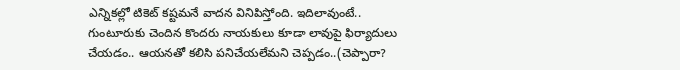ఎన్నికల్లో టికెట్ కష్టమనే వాదన వినిపిస్తోంది. ఇదిలావుంటే.. గుంటూరుకు చెందిన కొందరు నాయకులు కూడా లావుపై ఫిర్యాదులు చేయడం.. ఆయనతో కలిసి పనిచేయలేమని చెప్పడం..(చెప్పారా?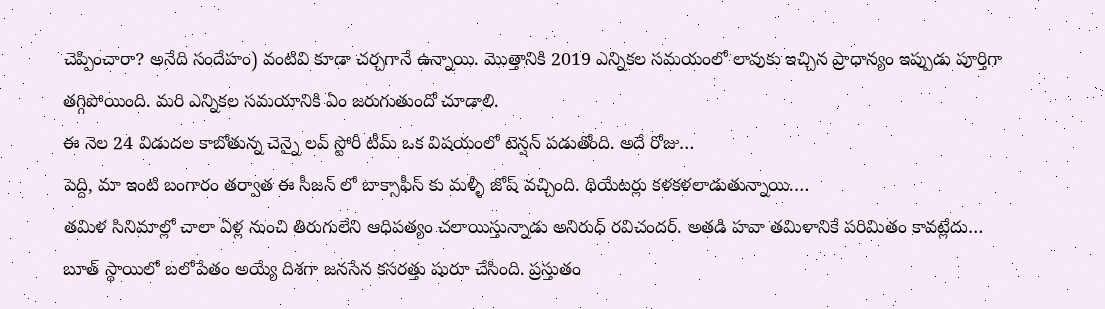చెప్పించారా? అనేది సందేహం) వంటివి కూడా చర్చగానే ఉన్నాయి. మొత్తానికి 2019 ఎన్నికల సమయంలో లావుకు ఇచ్చిన ప్రాధాన్యం ఇప్పుడు పూర్తిగా తగ్గిపోయింది. మరి ఎన్నికల సమయానికి ఏం జరుగుతుందో చూడాలి.
ఈ నెల 24 విడుదల కాబోతున్న చెన్నై లవ్ స్టోరీ టీమ్ ఒక విషయంలో టెన్షన్ పడుతోంది. అదే రోజు…
పెద్ది, మా ఇంటి బంగారం తర్వాత ఈ సీజన్ లో బాక్సాఫీస్ కు మళ్ళీ జోష్ వచ్చింది. థియేటర్లు కళకళలాడుతున్నాయి.…
తమిళ సినిమాల్లో చాలా ఏళ్ల నుంచి తిరుగులేని ఆధిపత్యం చలాయిస్తున్నాడు అనిరుధ్ రవిచందర్. అతడి హవా తమిళానికే పరిమితం కావట్లేదు…
బూత్ స్థాయిలో బలోపేతం అయ్యే దిశగా జనసేన కసరత్తు షురూ చేసింది. ప్రస్తుతం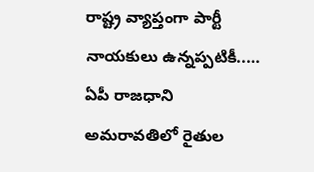రాష్ట్ర వ్యాప్తంగా పార్టీ నాయకులు ఉన్నప్పటికీ..…
ఏపీ రాజధాని అమరావతిలో రైతుల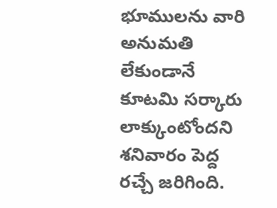భూములను వారి అనుమతి లేకుండానే కూటమి సర్కారు లాక్కుంటోందని శనివారం పెద్ద రచ్చే జరిగింది.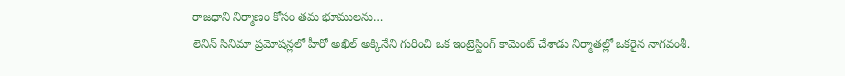రాజధాని నిర్మాణం కోసం తమ భూములను…
లెనిన్ సినిమా ప్రమోషన్లలో హీరో అఖిల్ అక్కినేని గురించి ఒక ఇంట్రెస్టింగ్ కామెంట్ చేశాడు నిర్మాతల్లో ఒకరైన నాగవంశీ.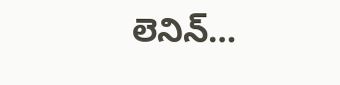లెనిన్…